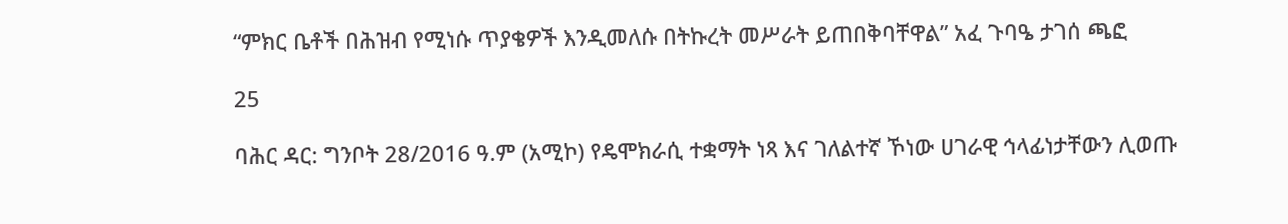“ምክር ቤቶች በሕዝብ የሚነሱ ጥያቄዎች እንዲመለሱ በትኩረት መሥራት ይጠበቅባቸዋል” አፈ ጉባዔ ታገሰ ጫፎ

25

ባሕር ዳር: ግንቦት 28/2016 ዓ.ም (አሚኮ) የዴሞክራሲ ተቋማት ነጻ እና ገለልተኛ ኾነው ሀገራዊ ኅላፊነታቸውን ሊወጡ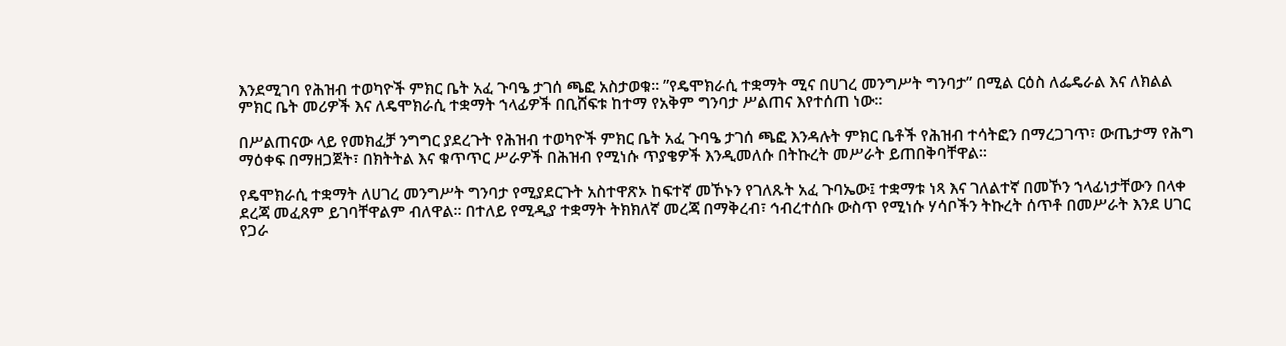እንደሚገባ የሕዝብ ተወካዮች ምክር ቤት አፈ ጉባዔ ታገሰ ጫፎ አስታወቁ። ”የዴሞክራሲ ተቋማት ሚና በሀገረ መንግሥት ግንባታ” በሚል ርዕስ ለፌዴራል እና ለክልል ምክር ቤት መሪዎች እና ለዴሞክራሲ ተቋማት ኀላፊዎች በቢሸፍቱ ከተማ የአቅም ግንባታ ሥልጠና እየተሰጠ ነው።

በሥልጠናው ላይ የመክፈቻ ንግግር ያደረጉት የሕዝብ ተወካዮች ምክር ቤት አፈ ጉባዔ ታገሰ ጫፎ እንዳሉት ምክር ቤቶች የሕዝብ ተሳትፎን በማረጋገጥ፣ ውጤታማ የሕግ ማዕቀፍ በማዘጋጀት፣ በክትትል እና ቁጥጥር ሥራዎች በሕዝብ የሚነሱ ጥያቄዎች እንዲመለሱ በትኩረት መሥራት ይጠበቅባቸዋል።

የዴሞክራሲ ተቋማት ለሀገረ መንግሥት ግንባታ የሚያደርጉት አስተዋጽኦ ከፍተኛ መኾኑን የገለጹት አፈ ጉባኤው፤ ተቋማቱ ነጻ እና ገለልተኛ በመኾን ኀላፊነታቸውን በላቀ ደረጃ መፈጸም ይገባቸዋልም ብለዋል። በተለይ የሚዲያ ተቋማት ትክክለኛ መረጃ በማቅረብ፣ ኅብረተሰቡ ውስጥ የሚነሱ ሃሳቦችን ትኩረት ሰጥቶ በመሥራት እንደ ሀገር የጋራ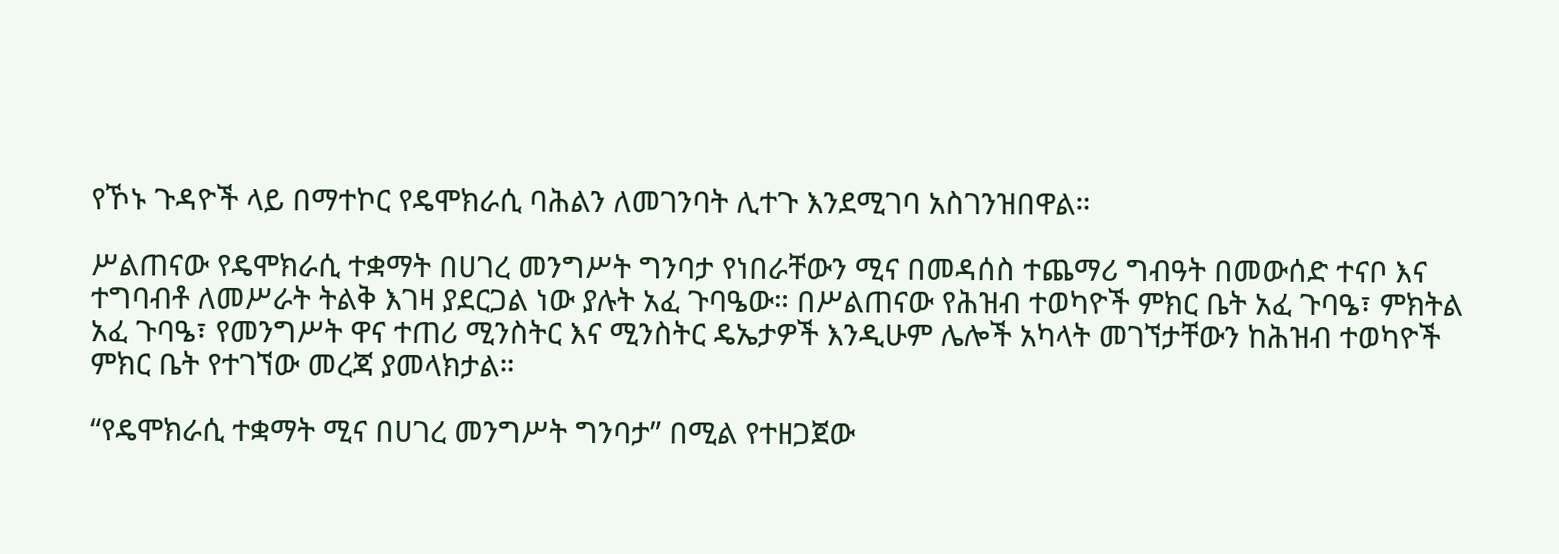የኾኑ ጉዳዮች ላይ በማተኮር የዴሞክራሲ ባሕልን ለመገንባት ሊተጉ እንደሚገባ አስገንዝበዋል።

ሥልጠናው የዴሞክራሲ ተቋማት በሀገረ መንግሥት ግንባታ የነበራቸውን ሚና በመዳሰስ ተጨማሪ ግብዓት በመውሰድ ተናቦ እና ተግባብቶ ለመሥራት ትልቅ እገዛ ያደርጋል ነው ያሉት አፈ ጉባዔው። በሥልጠናው የሕዝብ ተወካዮች ምክር ቤት አፈ ጉባዔ፣ ምክትል አፈ ጉባዔ፣ የመንግሥት ዋና ተጠሪ ሚንስትር እና ሚንስትር ዴኤታዎች እንዲሁም ሌሎች አካላት መገኘታቸውን ከሕዝብ ተወካዮች ምክር ቤት የተገኘው መረጃ ያመላክታል።

“የዴሞክራሲ ተቋማት ሚና በሀገረ መንግሥት ግንባታ” በሚል የተዘጋጀው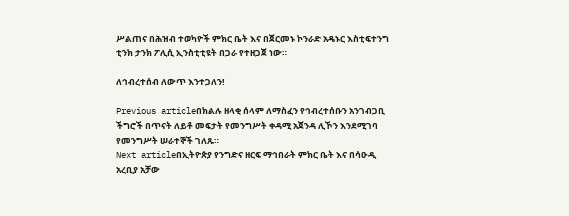ሥልጠና በሕዝብ ተወካዮች ምክር ቤት እና በጀርመኑ ኮንራድ አዴኑር እስቲፍተንግ ቲንክ ታንክ ፖሊሲ ኢንስቲቲዩት በጋራ የተዘጋጀ ነው።

ለኅብረተሰብ ለውጥ እንተጋለን!

Previous articleበክልሉ ዘላቂ ሰላም ለማስፈን የኅብረተሰቡን አንገብጋቢ ችግሮች በጥናት ለይቶ መፍታት የመንግሥት ቀዳሚ አጀንዳ ሊኾን እንደሚገባ የመንግሥት ሠራተኞች ገለጹ።
Next articleበኢትዮጵያ የንግድና ዘርፍ ማኅበራት ምክር ቤት እና በሳዑዲ አረቢያ አቻው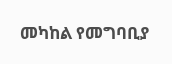መካከል የመግባቢያ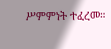ሥምምነት ተፈረመ።